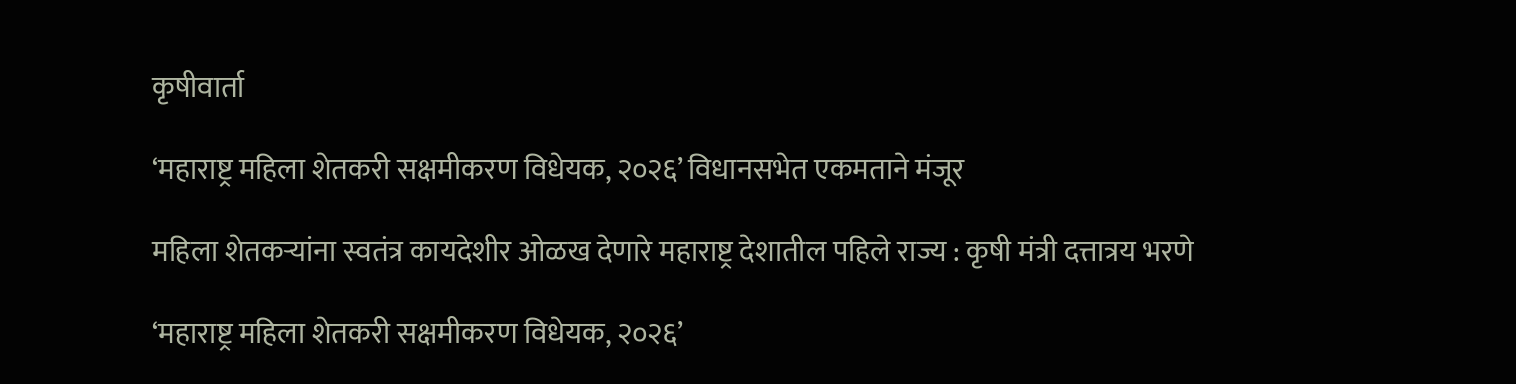कृषीवार्ता

‘महाराष्ट्र महिला शेतकरी सक्षमीकरण विधेयक, २०२६’ विधानसभेत एकमताने मंजूर

महिला शेतकऱ्यांना स्वतंत्र कायदेशीर ओळख देणारे महाराष्ट्र देशातील पहिले राज्य : कृषी मंत्री दत्तात्रय भरणे

‘महाराष्ट्र महिला शेतकरी सक्षमीकरण विधेयक, २०२६’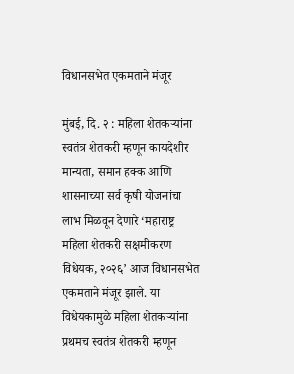विधानसभेत एकमताने मंजूर

मुंबई, दि. २ : महिला शेतकऱ्यांना स्वतंत्र शेतकरी म्हणून कायदेशीर मान्यता, समान हक्क आणि शासनाच्या सर्व कृषी योजनांचा लाभ मिळवून देणारे ‘महाराष्ट्र महिला शेतकरी सक्षमीकरण विधेयक, २०२६’ आज विधानसभेत एकमताने मंजूर झाले. या विधेयकामुळे महिला शेतकऱ्यांना प्रथमच स्वतंत्र शेतकरी म्हणून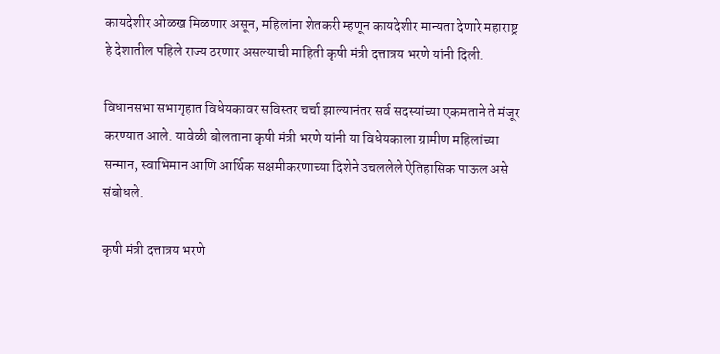कायदेशीर ओळख मिळणार असून, महिलांना शेतकरी म्हणून कायदेशीर मान्यता देणारे महाराष्ट्र हे देशातील पहिले राज्य ठरणार असल्याची माहिती कृषी मंत्री दत्तात्रय भरणे यांनी दिली.

विधानसभा सभागृहात विधेयकावर सविस्तर चर्चा झाल्यानंतर सर्व सदस्यांच्या एकमताने ते मंजूर करण्यात आले. यावेळी बोलताना कृषी मंत्री भरणे यांनी या विधेयकाला ग्रामीण महिलांच्या सन्मान, स्वाभिमान आणि आर्थिक सक्षमीकरणाच्या दिशेने उचललेले ऐतिहासिक पाऊल असे संबोधले.

कृषी मंत्री दत्तात्रय भरणे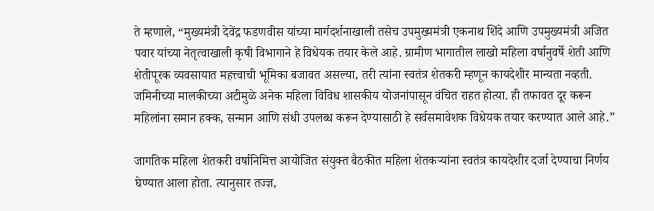ते म्हणाले, “मुख्यमंत्री देवेंद्र फडणवीस यांच्या मार्गदर्शनाखाली तसेच उपमुख्यमंत्री एकनाथ शिंदे आणि उपमुख्यमंत्री अजित पवार यांच्या नेतृत्वाखाली कृषी विभागाने हे विधेयक तयार केले आहे. ग्रामीण भागातील लाखो महिला वर्षानुवर्षे शेती आणि शेतीपूरक व्यवसायात महत्त्वाची भूमिका बजावत असल्या, तरी त्यांना स्वतंत्र शेतकरी म्हणून कायदेशीर मान्यता नव्हती. जमिनीच्या मालकीच्या अटीमुळे अनेक महिला विविध शासकीय योजनांपासून वंचित राहत होत्या. ही तफावत दूर करून महिलांना समान हक्क, सन्मान आणि संधी उपलब्ध करून देण्यासाठी हे सर्वसमावेशक विधेयक तयार करण्यात आले आहे.”

जागतिक महिला शेतकरी वर्षानिमित्त आयोजित संयुक्त बैठकीत महिला शेतकऱ्यांना स्वतंत्र कायदेशीर दर्जा देण्याचा निर्णय घेण्यात आला होता. त्यानुसार तज्ज्ञ,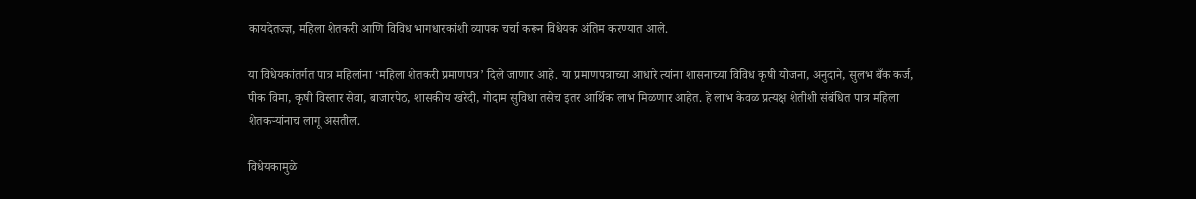कायदेतज्ज्ञ, महिला शेतकरी आणि विविध भागधारकांशी व्यापक चर्चा करून विधेयक अंतिम करण्यात आले.

या विधेयकांतर्गत पात्र महिलांना ‘महिला शेतकरी प्रमाणपत्र’ दिले जाणार आहे. या प्रमाणपत्राच्या आधारे त्यांना शासनाच्या विविध कृषी योजना, अनुदाने, सुलभ बँक कर्ज, पीक विमा, कृषी विस्तार सेवा, बाजारपेठ, शासकीय खरेदी, गोदाम सुविधा तसेच इतर आर्थिक लाभ मिळणार आहेत. हे लाभ केवळ प्रत्यक्ष शेतीशी संबंधित पात्र महिला शेतकऱ्यांनाच लागू असतील.

विधेयकामुळे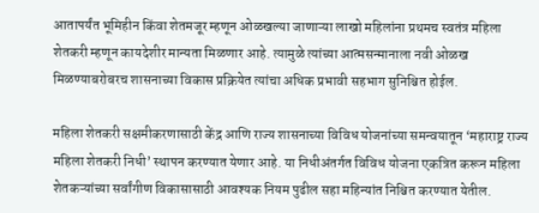आतापर्यंत भूमिहीन किंवा शेतमजूर म्हणून ओळखल्या जाणाऱ्या लाखो महिलांना प्रथमच स्वतंत्र महिला शेतकरी म्हणून कायदेशीर मान्यता मिळणार आहे. त्यामुळे त्यांच्या आत्मसन्मानाला नवी ओळख मिळण्याबरोबरच शासनाच्या विकास प्रक्रियेत त्यांचा अधिक प्रभावी सहभाग सुनिश्चित होईल.

महिला शेतकरी सक्षमीकरणासाठी केंद्र आणि राज्य शासनाच्या विविध योजनांच्या समन्वयातून ‘महाराष्ट्र राज्य महिला शेतकरी निधी’ स्थापन करण्यात येणार आहे. या निधीअंतर्गत विविध योजना एकत्रित करून महिला शेतकऱ्यांच्या सर्वांगीण विकासासाठी आवश्यक नियम पुढील सहा महिन्यांत निश्चित करण्यात येतील.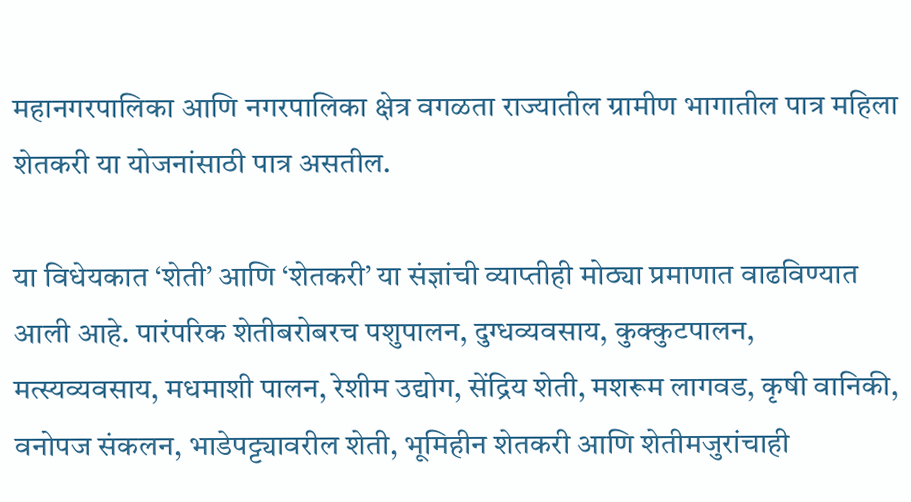महानगरपालिका आणि नगरपालिका क्षेत्र वगळता राज्यातील ग्रामीण भागातील पात्र महिला शेतकरी या योजनांसाठी पात्र असतील.

या विधेयकात ‘शेती’ आणि ‘शेतकरी’ या संज्ञांची व्याप्तीही मोठ्या प्रमाणात वाढविण्यात आली आहे. पारंपरिक शेतीबरोबरच पशुपालन, दुग्धव्यवसाय, कुक्कुटपालन, मत्स्यव्यवसाय, मधमाशी पालन, रेशीम उद्योग, सेंद्रिय शेती, मशरूम लागवड, कृषी वानिकी, वनोपज संकलन, भाडेपट्ट्यावरील शेती, भूमिहीन शेतकरी आणि शेतीमजुरांचाही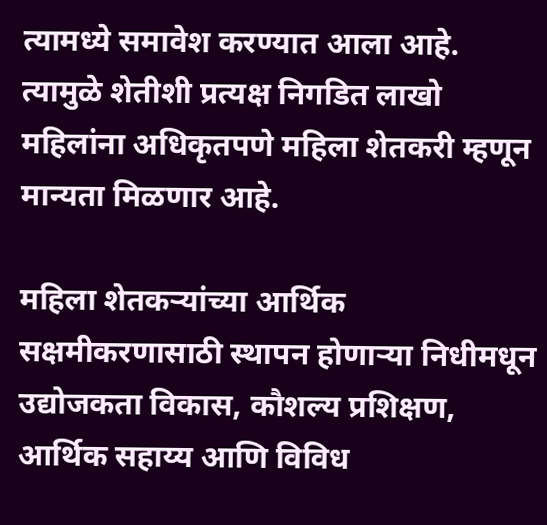त्यामध्ये समावेश करण्यात आला आहे. त्यामुळे शेतीशी प्रत्यक्ष निगडित लाखो महिलांना अधिकृतपणे महिला शेतकरी म्हणून मान्यता मिळणार आहे.

महिला शेतकऱ्यांच्या आर्थिक सक्षमीकरणासाठी स्थापन होणाऱ्या निधीमधून उद्योजकता विकास, कौशल्य प्रशिक्षण, आर्थिक सहाय्य आणि विविध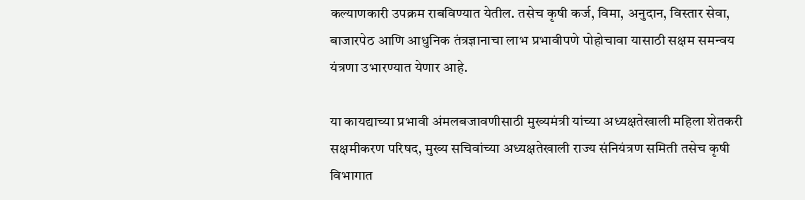कल्याणकारी उपक्रम राबविण्यात येतील. तसेच कृषी कर्ज, विमा, अनुदान, विस्तार सेवा, बाजारपेठ आणि आधुनिक तंत्रज्ञानाचा लाभ प्रभावीपणे पोहोचावा यासाठी सक्षम समन्वय यंत्रणा उभारण्यात येणार आहे.

या कायद्याच्या प्रभावी अंमलबजावणीसाठी मुख्यमंत्री यांच्या अध्यक्षतेखाली महिला शेतकरी सक्षमीकरण परिषद, मुख्य सचिवांच्या अध्यक्षतेखाली राज्य संनियंत्रण समिती तसेच कृषी विभागात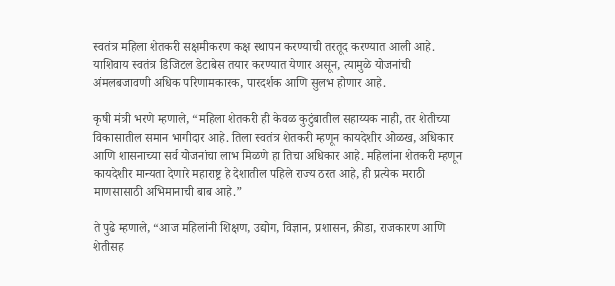स्वतंत्र महिला शेतकरी सक्षमीकरण कक्ष स्थापन करण्याची तरतूद करण्यात आली आहे. याशिवाय स्वतंत्र डिजिटल डेटाबेस तयार करण्यात येणार असून, त्यामुळे योजनांची अंमलबजावणी अधिक परिणामकारक, पारदर्शक आणि सुलभ होणार आहे.

कृषी मंत्री भरणे म्हणाले, “महिला शेतकरी ही केवळ कुटुंबातील सहाय्यक नाही, तर शेतीच्या विकासातील समान भागीदार आहे. तिला स्वतंत्र शेतकरी म्हणून कायदेशीर ओळख, अधिकार आणि शासनाच्या सर्व योजनांचा लाभ मिळणे हा तिचा अधिकार आहे. महिलांना शेतकरी म्हणून कायदेशीर मान्यता देणारे महाराष्ट्र हे देशातील पहिले राज्य ठरत आहे, ही प्रत्येक मराठी माणसासाठी अभिमानाची बाब आहे.”

ते पुढे म्हणाले, “आज महिलांनी शिक्षण, उद्योग, विज्ञान, प्रशासन, क्रीडा, राजकारण आणि शेतीसह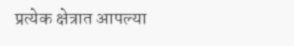प्रत्येक क्षेत्रात आपल्या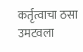कर्तृत्वाचा ठसा उमटवला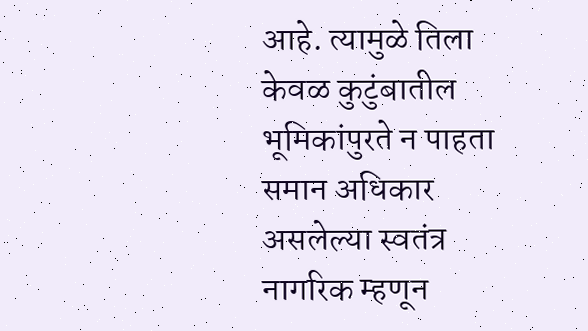आहे. त्यामुळे तिला केवळ कुटुंबातील भूमिकांपुरते न पाहता समान अधिकार असलेल्या स्वतंत्र नागरिक म्हणून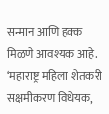सन्मान आणि हक्क मिळणे आवश्यक आहे. ‘महाराष्ट्र महिला शेतकरी सक्षमीकरण विधेयक,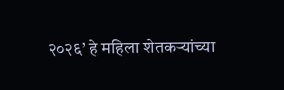२०२६’ हे महिला शेतकऱ्यांच्या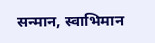सन्मान, स्वाभिमान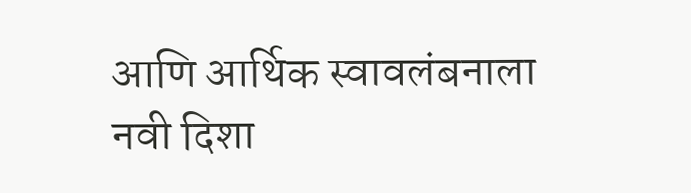आणि आर्थिक स्वावलंबनाला नवी दिशा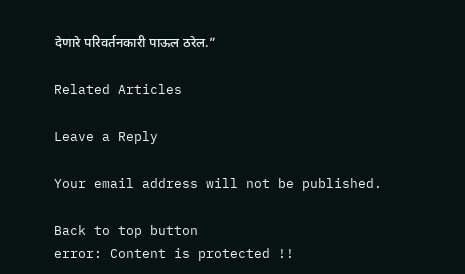देणारे परिवर्तनकारी पाऊल ठरेल.”

Related Articles

Leave a Reply

Your email address will not be published.

Back to top button
error: Content is protected !!